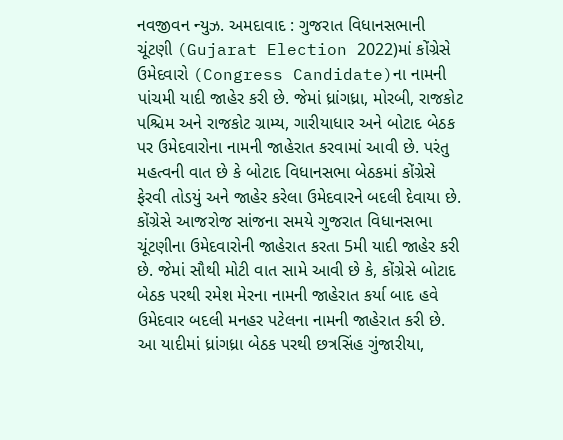નવજીવન ન્યુઝ. અમદાવાદ : ગુજરાત વિધાનસભાની ચૂંટણી (Gujarat Election 2022)માં કોંગ્રેસે ઉમેદવારો (Congress Candidate)ના નામની પાંચમી યાદી જાહેર કરી છે. જેમાં ધ્રાંગધ્રા, મોરબી, રાજકોટ પશ્ચિમ અને રાજકોટ ગ્રામ્ય, ગારીયાધાર અને બોટાદ બેઠક પર ઉમેદવારોના નામની જાહેરાત કરવામાં આવી છે. પરંતુ મહત્વની વાત છે કે બોટાદ વિધાનસભા બેઠકમાં કોંગ્રેસે ફેરવી તોડયું અને જાહેર કરેલા ઉમેદવારને બદલી દેવાયા છે.
કોંગ્રેસે આજરોજ સાંજના સમયે ગુજરાત વિધાનસભા ચૂંટણીના ઉમેદવારોની જાહેરાત કરતા 5મી યાદી જાહેર કરી છે. જેમાં સૌથી મોટી વાત સામે આવી છે કે, કોંગ્રેસે બોટાદ બેઠક પરથી રમેશ મેરના નામની જાહેરાત કર્યા બાદ હવે ઉમેદવાર બદલી મનહર પટેલના નામની જાહેરાત કરી છે.
આ યાદીમાં ધ્રાંગધ્રા બેઠક પરથી છત્રસિંહ ગુંજારીયા,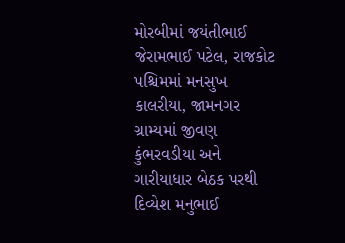મોરબીમાં જયંતીભાઈ જેરામભાઈ પટેલ, રાજકોટ પશ્ચિમમાં મનસુખ કાલરીયા, જામનગર ગ્રામ્યમાં જીવણ કુંભરવડીયા અને ગારીયાધાર બેઠક પરથી દિવ્યેશ મનુભાઈ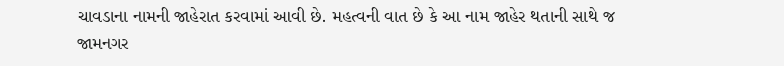ચાવડાના નામની જાહેરાત કરવામાં આવી છે. મહત્વની વાત છે કે આ નામ જાહેર થતાની સાથે જ જામનગર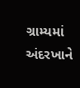ગ્રામ્યમાં અંદરખાને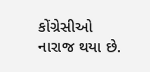કોંગ્રેસીઓ નારાજ થયા છે.